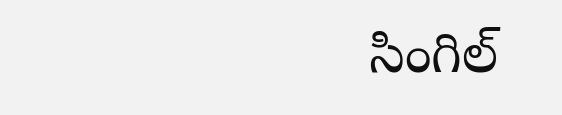సింగిల్‌‌‌‌‌‌‌‌‌‌‌‌‌‌‌‌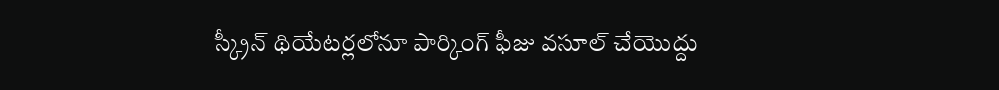స్క్రీన్‌‌‌‌‌‌‌‌‌‌‌‌‌‌‌‌ థియేటర్లలోనూ పార్కింగ్‌‌‌‌‌‌‌‌‌‌‌‌‌‌‌‌ ఫీజు వసూల్ చేయొద్దు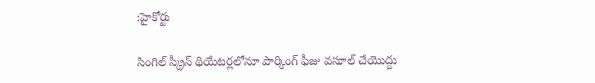:హైకోర్టు

సింగిల్‌‌‌‌‌‌‌‌‌‌‌‌‌‌‌‌ స్క్రీన్‌‌‌‌‌‌‌‌‌‌‌‌‌‌‌‌ థియేటర్లలోనూ పార్కింగ్‌‌‌‌‌‌‌‌‌‌‌‌‌‌‌‌ ఫీజు వసూల్ చేయొద్దు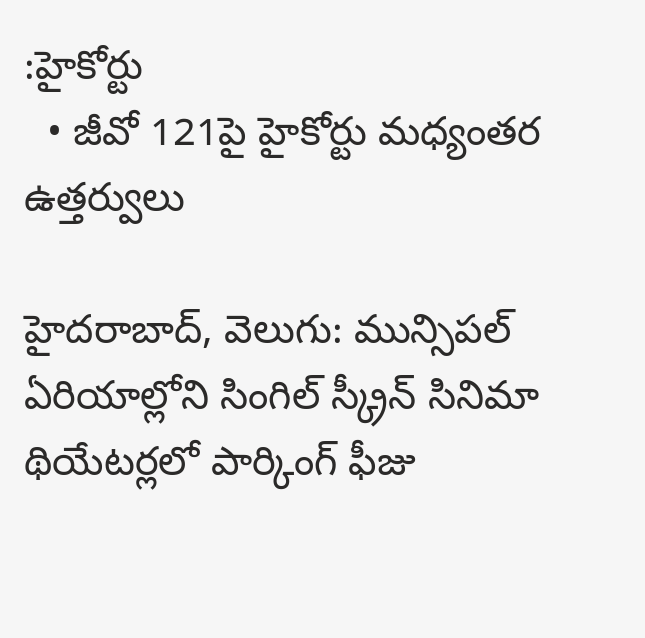:హైకోర్టు
  • జీవో 121పై హైకోర్టు మధ్యంతర ఉత్తర్వులు

హైదరాబాద్, వెలుగు: మున్సిపల్‌‌‌‌‌‌‌‌‌‌‌‌‌‌‌‌ ఏరియాల్లోని సింగిల్‌‌‌‌‌‌‌‌‌‌‌‌‌‌‌‌ స్క్రీన్‌‌‌‌‌‌‌‌‌‌‌‌‌‌‌‌ సినిమా థియేటర్లలో పార్కింగ్‌‌‌‌‌‌‌‌‌‌‌‌‌‌‌‌ ఫీజు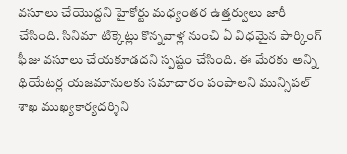వసూలు చేయొద్దని హైకోర్టు మధ్యంతర ఉత్తర్వులు జారీ చేసింది. సినిమా టిక్కెట్లు కొన్నవాళ్ల నుంచి ఏ విధమైన పార్కింగ్‌‌‌‌‌‌‌‌‌‌‌‌‌‌‌‌ ఫీజు వసూలు చేయకూడదని స్పష్టం చేసింది. ఈ మేరకు అన్ని థియేటర్ల యజమానులకు సమాచారం పంపాలని మున్సిపల్‌‌‌‌‌‌‌‌‌‌‌‌‌‌‌‌ శాఖ ముఖ్యకార్యదర్శిని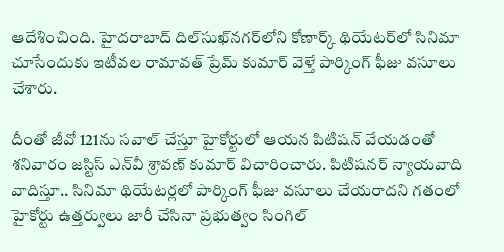ఆదేశించింది. హైదరాబాద్‌‌‌‌‌‌‌‌‌‌‌‌‌‌‌‌ దిల్‌‌‌‌‌‌‌‌‌‌‌‌‌‌‌‌సుఖ్‌‌‌‌‌‌‌‌‌‌‌‌‌‌‌‌నగర్‌‌‌‌‌‌‌‌‌‌‌‌‌‌‌‌లోని కోణార్క్‌‌‌‌‌‌‌‌‌‌‌‌‌‌‌‌ థియేటర్‌‌‌‌‌‌‌‌‌‌‌‌‌‌‌‌లో సినిమా చూసేందుకు ఇటీవల రామావత్‌‌‌‌‌‌‌‌‌‌‌‌‌‌‌‌ ప్రేమ్‌‌‌‌‌‌‌‌‌‌‌‌‌‌‌‌ కుమార్‌‌‌‌‌‌‌‌‌‌‌‌‌‌‌‌ వెళ్తే పార్కింగ్‌‌‌‌‌‌‌‌‌‌‌‌‌‌‌‌ ఫీజు వసూలు చేశారు.

దీంతో జీవో 121ను సవాల్ చేస్తూ హైకోర్టులో ఆయన పిటిషన్‌‌‌‌‌‌‌‌‌‌‌‌‌‌‌‌ వేయడంతో శనివారం జస్టిస్‌‌‌‌‌‌‌‌‌‌‌‌‌‌‌‌ ఎన్‌‌‌‌‌‌‌‌‌‌‌‌‌‌‌‌వీ శ్రావణ్‌‌‌‌‌‌‌‌‌‌‌‌‌‌‌‌ కుమార్‌‌‌‌‌‌‌‌‌‌‌‌‌‌‌‌ విచారించారు. పిటిషనర్‌‌‌‌‌‌‌‌‌‌‌‌‌‌‌‌ న్యాయవాది వాదిస్తూ.. సినిమా థియేటర్లలో పార్కింగ్‌‌‌‌‌‌‌‌‌‌‌‌‌‌‌‌ ఫీజు వసూలు చేయరాదని గతంలో హైకోర్టు ఉత్తర్వులు జారీ చేసినా ప్రభుత్వం సింగిల్‌‌‌‌‌‌‌‌‌‌‌‌‌‌‌‌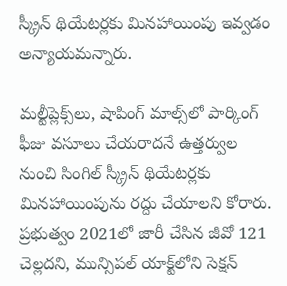స్క్రీన్‌‌‌‌‌‌‌‌‌‌‌‌‌‌‌‌ థియేటర్లకు మినహాయింపు ఇవ్వడం అన్యాయమన్నారు.

మల్టీప్లెక్స్‌‌‌‌‌‌‌‌‌‌‌‌‌‌‌‌లు, షాపింగ్‌‌‌‌‌‌‌‌‌‌‌‌‌‌‌‌ మాల్స్‌‌‌‌‌‌‌‌‌‌‌‌‌‌‌‌లో పార్కింగ్‌‌‌‌‌‌‌‌‌‌‌‌‌‌‌‌ ఫీజు వసూలు చేయరాదనే ఉత్తర్వుల నుంచి సింగిల్‌‌‌‌‌‌‌‌‌‌‌‌‌‌‌‌ స్క్రీన్‌‌‌‌‌‌‌‌‌‌‌‌‌‌‌‌ థియేటర్లకు మినహాయింపును రద్దు చేయాలని కోరారు. ప్రభుత్వం 2021లో జారీ చేసిన జీవో 121 చెల్లదని, మున్సిపల్‌‌‌‌‌‌‌‌‌‌‌‌‌‌‌‌ యాక్ట్‌‌‌‌‌‌‌‌‌‌‌‌‌‌‌‌లోని సెక్షన్‌‌‌‌‌‌‌‌‌‌‌‌‌‌‌‌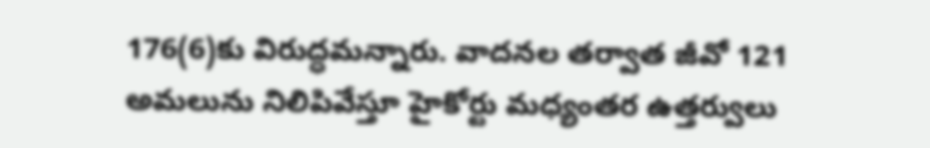176(6)కు విరుద్ధమన్నారు. వాదనల తర్వాత జీవో 121 అమలును నిలిపివేస్తూ హైకోర్టు మధ్యంతర ఉత్తర్వులు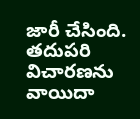జారీ చేసింది. తదుపరి విచారణను వాయిదా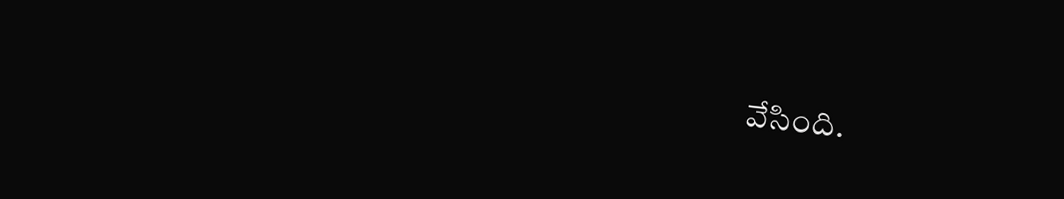వేసింది.